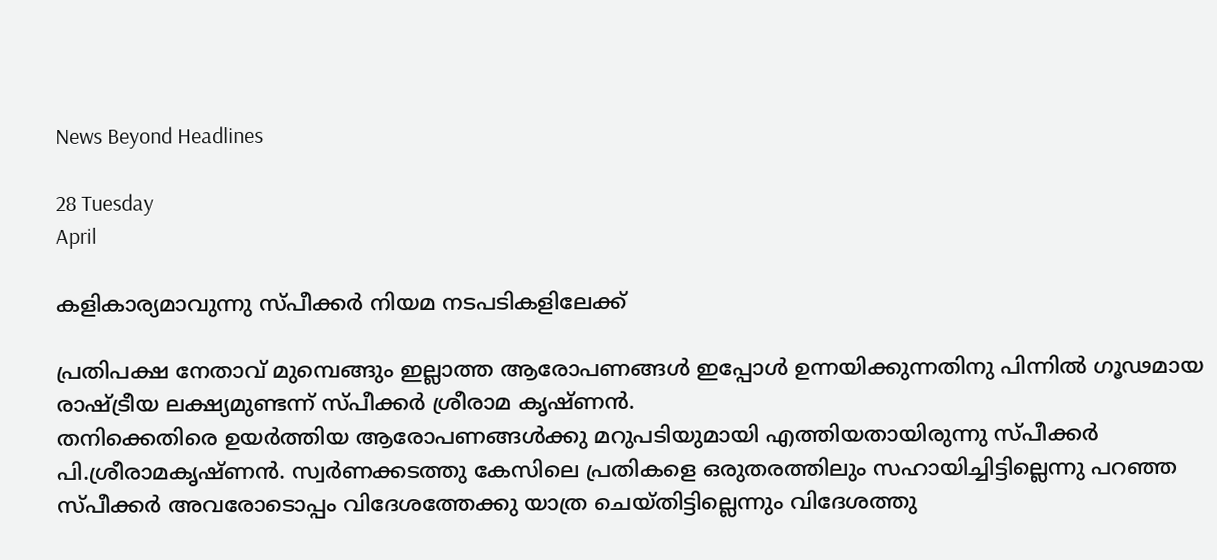News Beyond Headlines

28 Tuesday
April

കളികാര്യമാവുന്നു സ്പീക്കര്‍ നിയമ നടപടികളിലേക്ക്

പ്രതിപക്ഷ നേതാവ് മുമ്പെങ്ങും ഇല്ലാത്ത ആരോപണങ്ങള്‍ ഇപ്പോള്‍ ഉന്നയിക്കുന്നതിനു പിന്നില്‍ ഗൂഢമായ രാഷ്ട്രീയ ലക്ഷ്യമുണ്ടന്ന് സ്പീക്കര്‍ ശ്രീരാമ കൃഷ്ണന്‍.
തനിക്കെതിരെ ഉയര്‍ത്തിയ ആരോപണങ്ങള്‍ക്കു മറുപടിയുമായി എത്തിയതായിരുന്നു സ്പീക്കര്‍ പി.ശ്രീരാമകൃഷ്ണന്‍. സ്വര്‍ണക്കടത്തു കേസിലെ പ്രതികളെ ഒരുതരത്തിലും സഹായിച്ചിട്ടില്ലെന്നു പറഞ്ഞ സ്പീക്കര്‍ അവരോടൊപ്പം വിദേശത്തേക്കു യാത്ര ചെയ്തിട്ടില്ലെന്നും വിദേശത്തു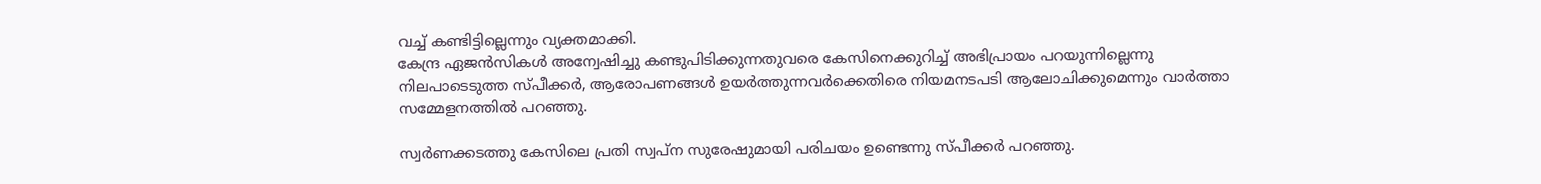വച്ച് കണ്ടിട്ടില്ലെന്നും വ്യക്തമാക്കി.
കേന്ദ്ര ഏജന്‍സികള്‍ അന്വേഷിച്ചു കണ്ടുപിടിക്കുന്നതുവരെ കേസിനെക്കുറിച്ച് അഭിപ്രായം പറയുന്നില്ലെന്നു നിലപാടെടുത്ത സ്പീക്കര്‍, ആരോപണങ്ങള്‍ ഉയര്‍ത്തുന്നവര്‍ക്കെതിരെ നിയമനടപടി ആലോചിക്കുമെന്നും വാര്‍ത്താ സമ്മേളനത്തില്‍ പറഞ്ഞു.

സ്വര്‍ണക്കടത്തു കേസിലെ പ്രതി സ്വപ്ന സുരേഷുമായി പരിചയം ഉണ്ടെന്നു സ്പീക്കര്‍ പറഞ്ഞു.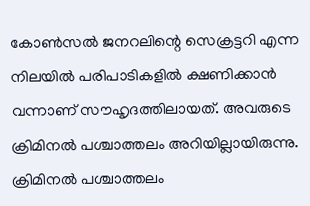കോണ്‍സല്‍ ജനറലിന്റെ സെക്രട്ടറി എന്ന നിലയില്‍ പരിപാടികളില്‍ ക്ഷണിക്കാന്‍ വന്നാണ് സൗഹൃദത്തിലായത്. അവരുടെ ക്രിമിനല്‍ പശ്ചാത്തലം അറിയില്ലായിരുന്നു. ക്രിമിനല്‍ പശ്ചാത്തലം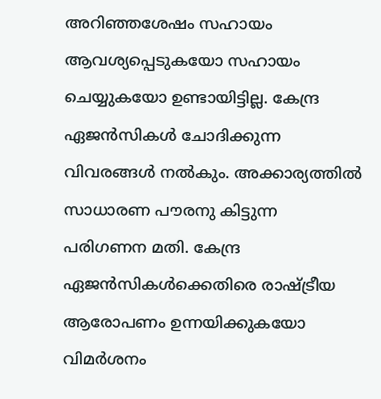അറിഞ്ഞശേഷം സഹായം ആവശ്യപ്പെടുകയോ സഹായം ചെയ്യുകയോ ഉണ്ടായിട്ടില്ല. കേന്ദ്ര ഏജന്‍സികള്‍ ചോദിക്കുന്ന വിവരങ്ങള്‍ നല്‍കും. അക്കാര്യത്തില്‍ സാധാരണ പൗരനു കിട്ടുന്ന പരിഗണന മതി. കേന്ദ്ര ഏജന്‍സികള്‍ക്കെതിരെ രാഷ്ട്രീയ ആരോപണം ഉന്നയിക്കുകയോ വിമര്‍ശനം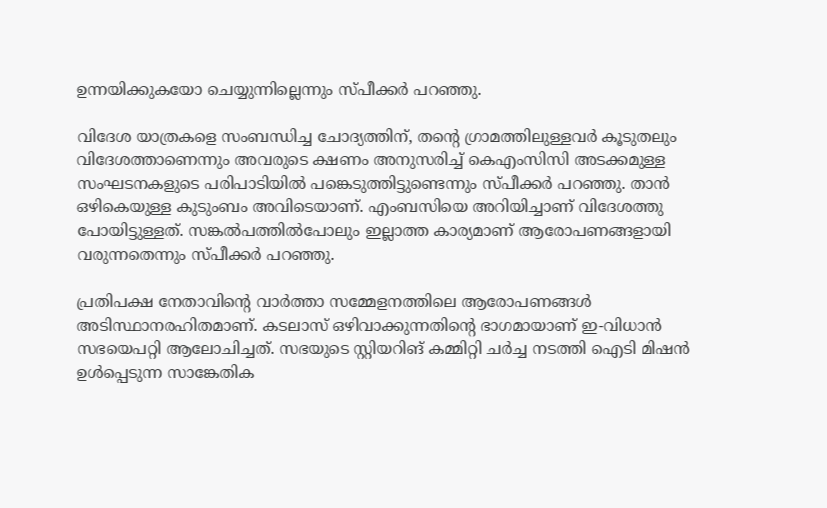ഉന്നയിക്കുകയോ ചെയ്യുന്നില്ലെന്നും സ്പീക്കര്‍ പറഞ്ഞു.

വിദേശ യാത്രകളെ സംബന്ധിച്ച ചോദ്യത്തിന്, തന്റെ ഗ്രാമത്തിലുള്ളവര്‍ കൂടുതലും വിദേശത്താണെന്നും അവരുടെ ക്ഷണം അനുസരിച്ച് കെഎംസിസി അടക്കമുള്ള സംഘടനകളുടെ പരിപാടിയില്‍ പങ്കെടുത്തിട്ടുണ്ടെന്നും സ്പീക്കര്‍ പറഞ്ഞു. താന്‍ ഒഴികെയുള്ള കുടുംബം അവിടെയാണ്. എംബസിയെ അറിയിച്ചാണ് വിദേശത്തു പോയിട്ടുള്ളത്. സങ്കല്‍പത്തില്‍പോലും ഇല്ലാത്ത കാര്യമാണ് ആരോപണങ്ങളായി വരുന്നതെന്നും സ്പീക്കര്‍ പറഞ്ഞു.

പ്രതിപക്ഷ നേതാവിന്റെ വാര്‍ത്താ സമ്മേളനത്തിലെ ആരോപണങ്ങള്‍ അടിസ്ഥാനരഹിതമാണ്. കടലാസ് ഒഴിവാക്കുന്നതിന്റെ ഭാഗമായാണ് ഇ-വിധാന്‍ സഭയെപറ്റി ആലോചിച്ചത്. സഭയുടെ സ്റ്റിയറിങ് കമ്മിറ്റി ചര്‍ച്ച നടത്തി ഐടി മിഷന്‍ ഉള്‍പ്പെടുന്ന സാങ്കേതിക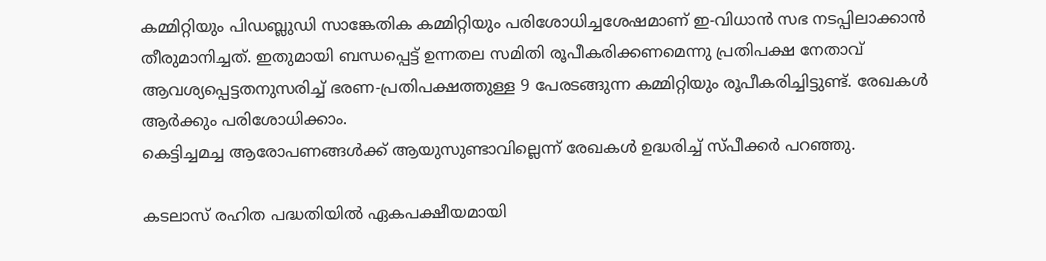കമ്മിറ്റിയും പിഡബ്ലുഡി സാങ്കേതിക കമ്മിറ്റിയും പരിശോധിച്ചശേഷമാണ് ഇ-വിധാന്‍ സഭ നടപ്പിലാക്കാന്‍ തീരുമാനിച്ചത്. ഇതുമായി ബന്ധപ്പെട്ട് ഉന്നതല സമിതി രൂപീകരിക്കണമെന്നു പ്രതിപക്ഷ നേതാവ് ആവശ്യപ്പെട്ടതനുസരിച്ച് ഭരണ-പ്രതിപക്ഷത്തുള്ള 9 പേരടങ്ങുന്ന കമ്മിറ്റിയും രൂപീകരിച്ചിട്ടുണ്ട്. രേഖകള്‍ ആര്‍ക്കും പരിശോധിക്കാം.
കെട്ടിച്ചമച്ച ആരോപണങ്ങള്‍ക്ക് ആയുസുണ്ടാവില്ലെന്ന് രേഖകള്‍ ഉദ്ധരിച്ച് സ്പീക്കര്‍ പറഞ്ഞു.

കടലാസ് രഹിത പദ്ധതിയില്‍ ഏകപക്ഷീയമായി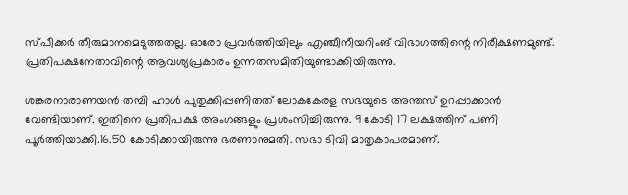സ്പീക്കര്‍ തീരുമാനമെടുത്തതല്ല. ഓരോ പ്രവര്‍ത്തിയിലും എഞ്ചീനീയറിംങ് വിഭാഗത്തിന്റെ നിരീക്ഷണമുണ്ട്. പ്രതിപക്ഷനേതാവിന്റെ ആവശ്യപ്രകാരം ഉന്നതസമിതിയുണ്ടാക്കിയിരുന്നു.

ശങ്കരനാരാണയന്‍ തമ്പി ഹാള്‍ പുതുക്കിപ്പണിതത് ലോകകേരള സഭയുടെ അന്തസ് ഉറപ്പാക്കാന്‍ വേണ്ടിയാണ്. ഇതിനെ പ്രതിപക്ഷ അംഗങ്ങളും പ്രശംസിച്ചിരുന്നു. 9 കോടി 17 ലക്ഷത്തിന് പണി പൂര്‍ത്തിയാക്കി.16.50 കോടിക്കായിരുന്നു ഭരണാനുമതി. സഭാ ടിവി മാതൃകാപരമാണ്.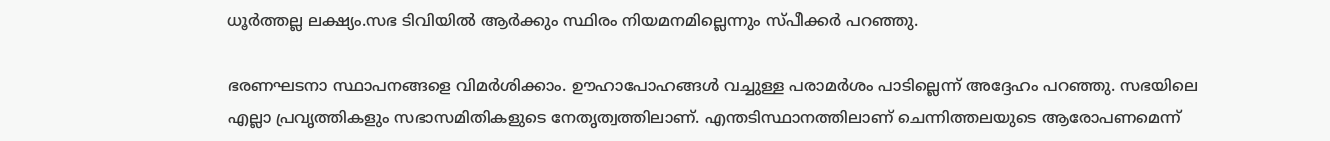ധൂര്‍ത്തല്ല ലക്ഷ്യം.സഭ ടിവിയില്‍ ആര്‍ക്കും സ്ഥിരം നിയമനമില്ലെന്നും സ്പീക്കര്‍ പറഞ്ഞു.

ഭരണഘടനാ സ്ഥാപനങ്ങളെ വിമര്‍ശിക്കാം. ഊഹാപോഹങ്ങള്‍ വച്ചുള്ള പരാമര്‍ശം പാടില്ലെന്ന് അദ്ദേഹം പറഞ്ഞു. സഭയിലെ എല്ലാ പ്രവൃത്തികളും സഭാസമിതികളുടെ നേതൃത്വത്തിലാണ്. എന്തടിസ്ഥാനത്തിലാണ് ചെന്നിത്തലയുടെ ആരോപണമെന്ന്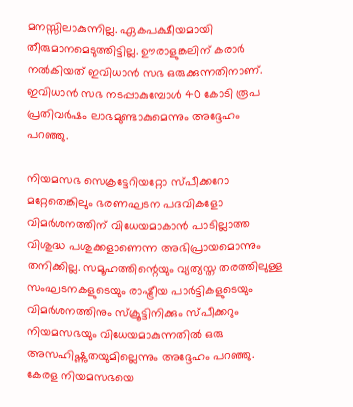മനസ്സിലാകുന്നില്ല. ഏകപക്ഷീയമായി തീരുമാനമെടുത്തിട്ടില്ല. ഊരാളുങ്കലിന് കരാര്‍ നല്‍കിയത് ഇവിധാന്‍ സഭ ഒരുക്കുന്നതിനാണ്. ഇവിധാന്‍ സഭ നടപ്പാകുമ്പോള്‍ 40 കോടി രൂപ പ്രതിവര്‍ഷം ലാഭമുണ്ടാകുമെന്നും അദ്ദേഹം പറഞ്ഞു.

നിയമസഭ സെക്രട്ടേറിയറ്റോ സ്പീക്കറോ മറ്റേതെങ്കിലും ഭരണഘടന പദവികളോ വിമര്‍ശനത്തിന് വിധേയമാകാന്‍ പാടില്ലാത്ത വിശുദ്ധ പശുക്കളാണെന്ന അഭിപ്രായമൊന്നും തനിക്കില്ല. സമൂഹത്തിന്റെയും വ്യത്യസ്ത തരത്തിലുള്ള സംഘടനകളുടെയും രാഷ്ട്രീയ പാര്‍ട്ടികളുടെയും വിമര്‍ശനത്തിനും സ്‌ക്രൂട്ടിനിക്കും സ്പീക്കറും നിയമസഭയും വിധേയമാകുന്നതില്‍ ഒരു അസഹിഷ്ണുതയുമില്ലെന്നും അദ്ദേഹം പറഞ്ഞു. കേരള നിയമസഭയെ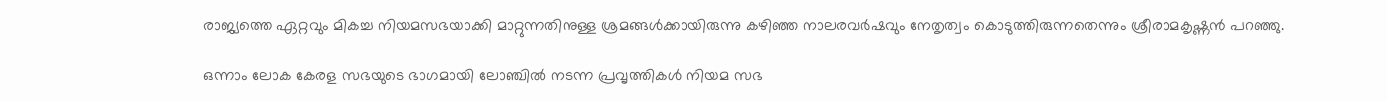രാജ്യത്തെ ഏറ്റവും മികച്ച നിയമസഭയാക്കി മാറ്റുന്നതിനുള്ള ശ്രമങ്ങള്‍ക്കായിരുന്നു കഴിഞ്ഞ നാലരവര്‍ഷവും നേതൃത്വം കൊടുത്തിരുന്നതെന്നും ശ്രീരാമകൃഷ്ണന്‍ പറഞ്ഞു.

ഒന്നാം ലോക കേരള സഭയുടെ ഭാഗമായി ലോഞ്ചില്‍ നടന്ന പ്രവൃത്തികള്‍ നിയമ സഭ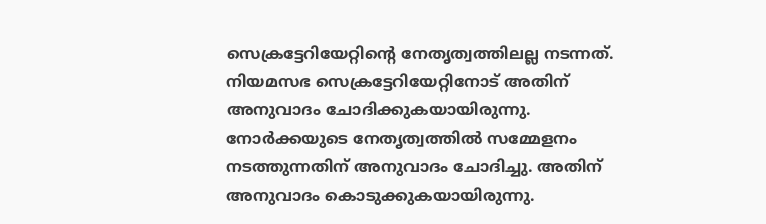സെക്രട്ടേറിയേറ്റിന്റെ നേതൃത്വത്തിലല്ല നടന്നത്. നിയമസഭ സെക്രട്ടേറിയേറ്റിനോട് അതിന് അനുവാദം ചോദിക്കുകയായിരുന്നു. നോര്‍ക്കയുടെ നേതൃത്വത്തില്‍ സമ്മേളനം നടത്തുന്നതിന് അനുവാദം ചോദിച്ചു. അതിന് അനുവാദം കൊടുക്കുകയായിരുന്നു.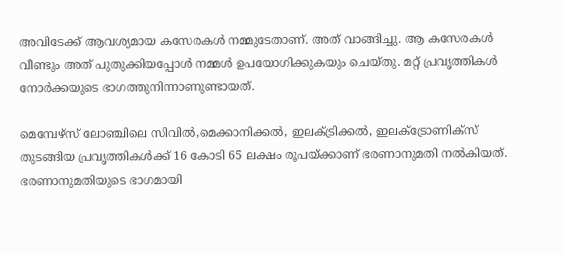അവിടേക്ക് ആവശ്യമായ കസേരകള്‍ നമ്മുടേതാണ്. അത് വാങ്ങിച്ചു. ആ കസേരകള്‍ വീണ്ടും അത് പുതുക്കിയപ്പോള്‍ നമ്മള്‍ ഉപയോഗിക്കുകയും ചെയ്തു. മറ്റ് പ്രവൃത്തികള്‍ നോര്‍ക്കയുടെ ഭാഗത്തുനിന്നാണുണ്ടായത്.

മെമ്പേഴ്‌സ് ലോഞ്ചിലെ സിവില്‍,മെക്കാനിക്കല്‍, ഇലക്ട്രിക്കല്‍, ഇലക്ട്രോണിക്‌സ് തുടങ്ങിയ പ്രവൃത്തികള്‍ക്ക് 16 കോടി 65 ലക്ഷം രൂപയ്ക്കാണ് ഭരണാനുമതി നല്‍കിയത്. ഭരണാനുമതിയുടെ ഭാഗമായി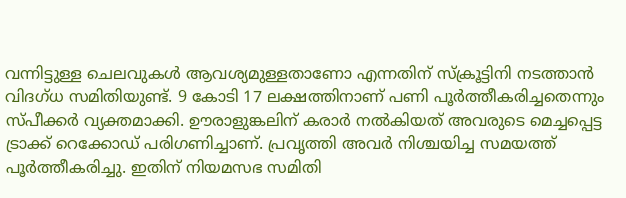വന്നിട്ടുള്ള ചെലവുകള്‍ ആവശ്യമുള്ളതാണോ എന്നതിന് സ്‌ക്രൂട്ടിനി നടത്താന്‍ വിദഗ്ധ സമിതിയുണ്ട്. 9 കോടി 17 ലക്ഷത്തിനാണ് പണി പൂര്‍ത്തീകരിച്ചതെന്നും സ്പീക്കര്‍ വ്യക്തമാക്കി. ഊരാളുങ്കലിന് കരാര്‍ നല്‍കിയത് അവരുടെ മെച്ചപ്പെട്ട ട്രാക്ക് റെക്കോഡ് പരിഗണിച്ചാണ്. പ്രവൃത്തി അവര്‍ നിശ്ചയിച്ച സമയത്ത് പൂര്‍ത്തീകരിച്ചു. ഇതിന് നിയമസഭ സമിതി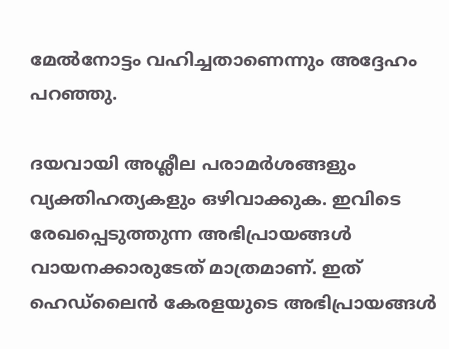മേല്‍നോട്ടം വഹിച്ചതാണെന്നും അദ്ദേഹം പറഞ്ഞു.

ദയവായി അശ്ലീല പരാമര്‍ശങ്ങളും വ്യക്തിഹത്യകളും ഒഴിവാക്കുക. ഇവിടെ രേഖപ്പെടുത്തുന്ന അഭിപ്രായങ്ങള്‍ വായനക്കാരുടേത്‌ മാത്രമാണ്‌. ഇത്‌ ഹെഡ്‌ലൈന്‍ കേരളയുടെ അഭിപ്രായങ്ങള്‍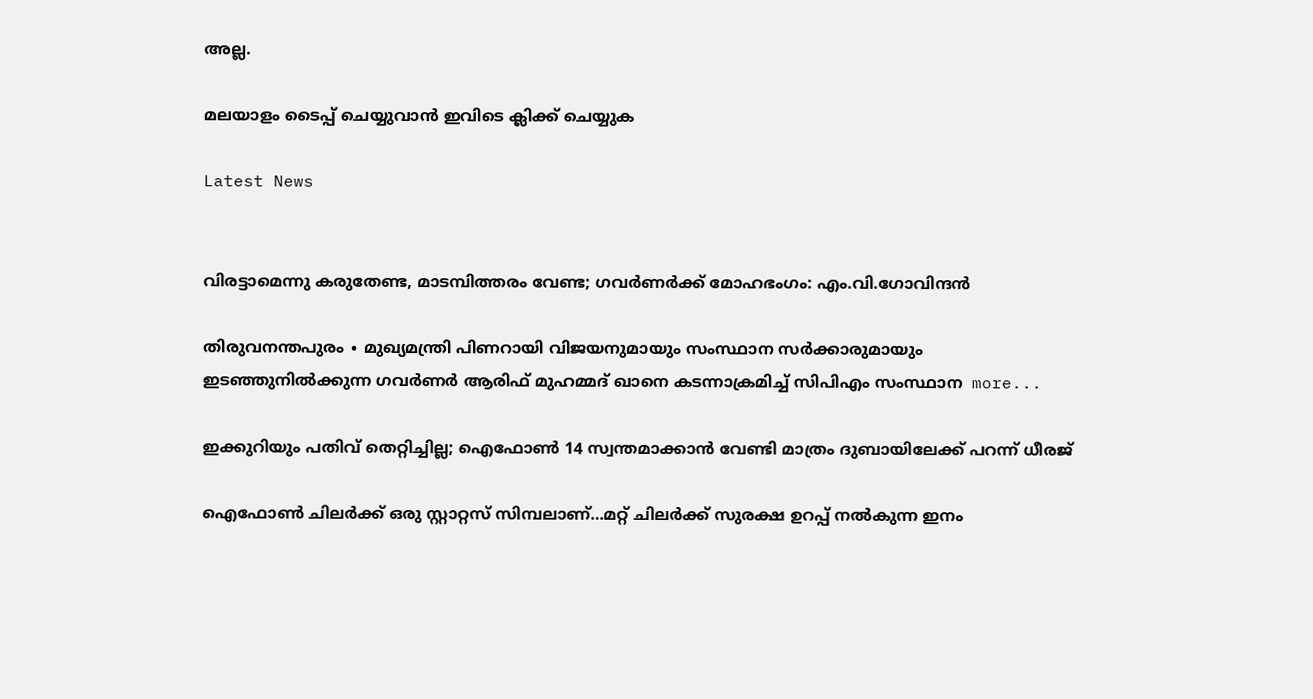അല്ല.

മലയാളം ടൈപ്പ് ചെയ്യുവാൻ ഇവിടെ ക്ലിക്ക് ചെയ്യുക

Latest News


വിരട്ടാമെന്നു കരുതേണ്ട, മാടമ്പിത്തരം വേണ്ട; ഗവർണർക്ക് മോഹഭംഗം: എം.വി.ഗോവിന്ദൻ

തിരുവനന്തപുരം ∙ മുഖ്യമന്ത്രി പിണറായി വിജയനുമായും സംസ്ഥാന സർക്കാരുമായും ഇടഞ്ഞുനിൽക്കുന്ന ഗവര്‍ണർ ആരിഫ് മുഹമ്മദ് ഖാനെ കടന്നാക്രമിച്ച് സിപിഎം സംസ്ഥാന  more...

ഇക്കുറിയും പതിവ് തെറ്റിച്ചില്ല; ഐഫോൺ 14 സ്വന്തമാക്കാൻ വേണ്ടി മാത്രം ദുബായിലേക്ക് പറന്ന് ധീരജ്

ഐഫോൺ ചിലർക്ക് ഒരു സ്റ്റാറ്റസ് സിമ്പലാണ്…മറ്റ് ചിലർക്ക് സുരക്ഷ ഉറപ്പ് നൽകുന്ന ഇനം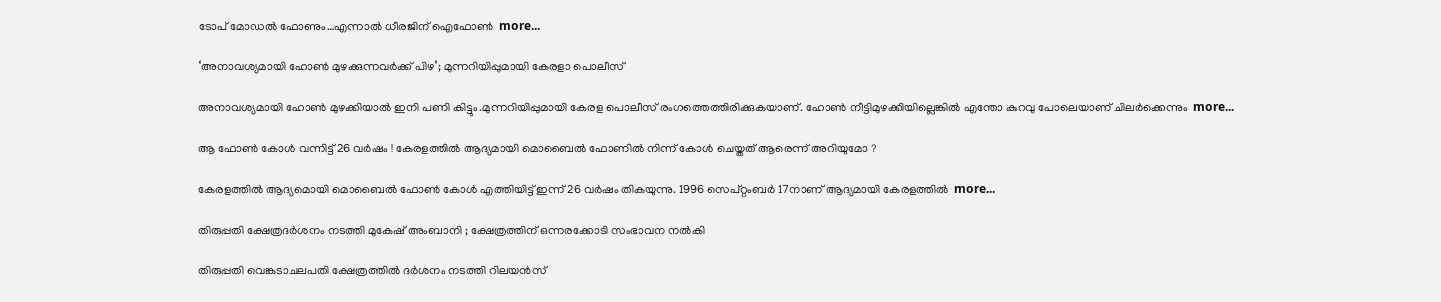ടോപ് മോഡൽ ഫോണും…എന്നാൽ ധീരജിന് ഐഫോൺ  more...

‘അനാവശ്യമായി ഹോണ്‍ മുഴക്കുന്നവർക്ക് പിഴ’; മുന്നറിയിപ്പുമായി കേരളാ പൊലീസ്

അനാവശ്യമായി ഹോണ്‍ മുഴക്കിയാല്‍ ഇനി പണി കിട്ടും.മുന്നറിയിപ്പുമായി കേരള പൊലീസ് രംഗത്തെത്തിരിക്കുകയാണ്. ഹോണ്‍ നീട്ടിമുഴക്കിയില്ലെങ്കില്‍ എന്തോ കുറവു പോലെയാണ് ചിലര്‍ക്കെന്നും  more...

ആ ഫോൺ കോൾ വന്നിട്ട് 26 വർഷം ! കേരളത്തിൽ ആദ്യമായി മൊബൈൽ ഫോണിൽ നിന്ന് കോൾ ചെയ്തത് ആരെന്ന് അറിയുമോ ?

കേരളത്തിൽ ആദ്യമൊയി മൊബൈൽ ഫോൺ കോൾ എത്തിയിട്ട് ഇന്ന് 26 വർഷം തികയുന്നു. 1996 സെപ്റ്റംബർ 17നാണ് ആദ്യമായി കേരളത്തിൽ  more...

തിരുപ്പതി ക്ഷേത്രദർശനം നടത്തി മുകേഷ് അംബാനി ; ക്ഷേത്രത്തിന് ഒന്നരക്കോടി സംഭാവന നൽകി

തിരുപ്പതി വെങ്കടാചലപതി ക്ഷേത്രത്തിൽ ദർശനം നടത്തി റിലയൻസ്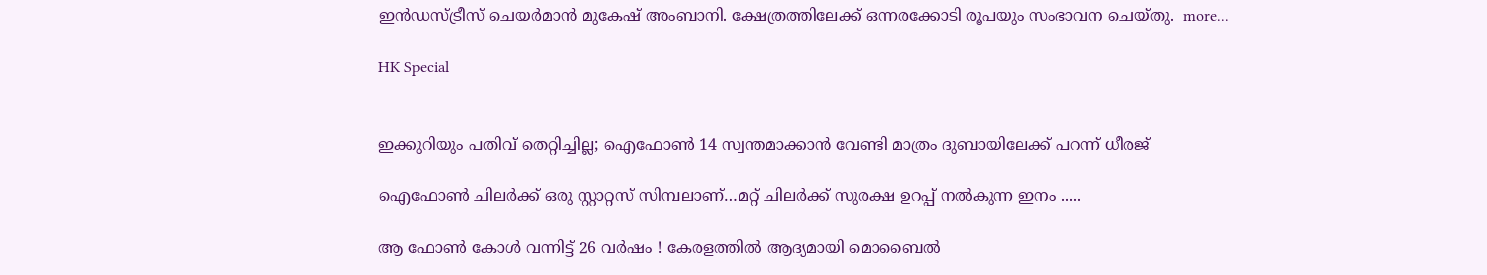ഇൻഡസ്ട്രീസ് ചെയർമാൻ മുകേഷ് അംബാനി. ക്ഷേത്രത്തിലേക്ക് ഒന്നരക്കോടി രൂപയും സംഭാവന ചെയ്തു.  more...

HK Special


ഇക്കുറിയും പതിവ് തെറ്റിച്ചില്ല; ഐഫോൺ 14 സ്വന്തമാക്കാൻ വേണ്ടി മാത്രം ദുബായിലേക്ക് പറന്ന് ധീരജ്

ഐഫോൺ ചിലർക്ക് ഒരു സ്റ്റാറ്റസ് സിമ്പലാണ്…മറ്റ് ചിലർക്ക് സുരക്ഷ ഉറപ്പ് നൽകുന്ന ഇനം .....

ആ ഫോൺ കോൾ വന്നിട്ട് 26 വർഷം ! കേരളത്തിൽ ആദ്യമായി മൊബൈൽ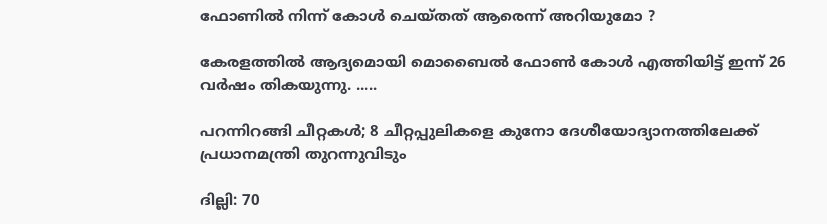ഫോണിൽ നിന്ന് കോൾ ചെയ്തത് ആരെന്ന് അറിയുമോ ?

കേരളത്തിൽ ആദ്യമൊയി മൊബൈൽ ഫോൺ കോൾ എത്തിയിട്ട് ഇന്ന് 26 വർഷം തികയുന്നു. .....

പറന്നിറങ്ങി ചീറ്റകൾ; 8 ചീറ്റപ്പുലികളെ കുനോ ദേശീയോദ്യാനത്തിലേക്ക് പ്രധാനമന്ത്രി തുറന്നുവിടും

ദില്ലി: 70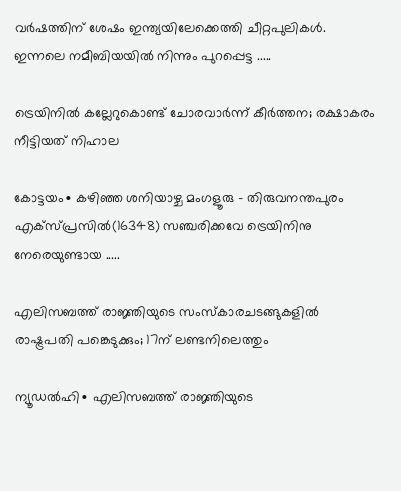വർഷത്തിന് ശേഷം ഇന്ത്യയിലേക്കെത്തി ചീറ്റപുലികൾ. ഇന്നലെ നമീബിയയില്‍ നിന്നും പുറപ്പെട്ട .....

ട്രെയിനിൽ കല്ലേറുകൊണ്ട് ചോരവാർന്ന് കീർത്തന; രക്ഷാകരം നീട്ടിയത് നിഹാല

കോട്ടയം∙ കഴിഞ്ഞ ശനിയാഴ്ച മംഗളൂരു – തിരുവനന്തപുരം എക്സ്പ്രസിൽ(16348) സഞ്ചരിക്കവേ ട്രെയിനിനു നേരെയുണ്ടായ .....

എലിസബത്ത് രാജ്ഞിയുടെ സംസ്കാരചടങ്ങുകളിൽ രാഷ്ട്രപതി പങ്കെടുക്കും; 17ന് ലണ്ടനിലെത്തും

ന്യൂഡൽഹി∙ എലിസബത്ത് രാജ്ഞിയുടെ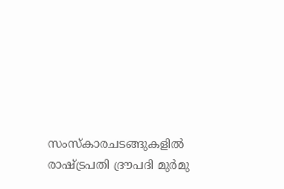സംസ്കാരചടങ്ങുകളിൽ രാഷ്ട്രപതി ദ്രൗപദി മുർമു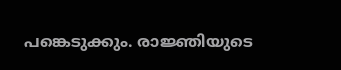പങ്കെടുക്കും. രാജ്ഞിയുടെ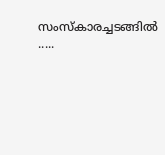സംസ്‌കാരച്ചടങ്ങിൽ .....